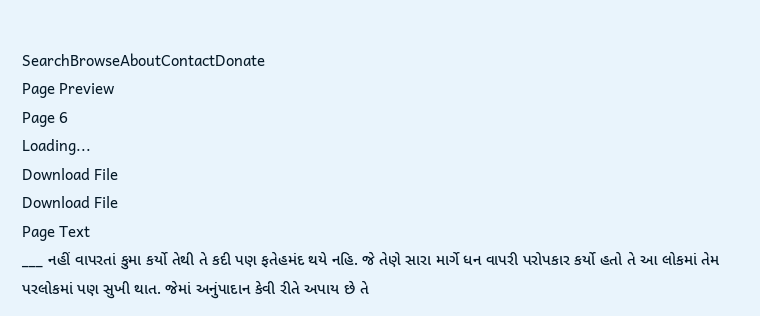SearchBrowseAboutContactDonate
Page Preview
Page 6
Loading...
Download File
Download File
Page Text
___ નહીં વાપરતાં કુમા કર્યો તેથી તે કદી પણ ફતેહમંદ થયે નહિ. જે તેણે સારા માર્ગે ધન વાપરી પરોપકાર કર્યો હતો તે આ લોકમાં તેમ પરલોકમાં પણ સુખી થાત. જેમાં અનુંપાદાન કેવી રીતે અપાય છે તે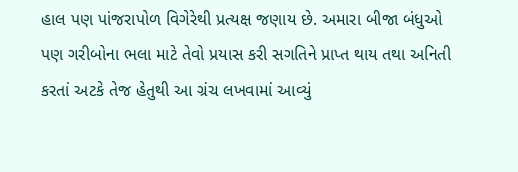હાલ પણ પાંજરાપોળ વિગેરેથી પ્રત્યક્ષ જણાય છે. અમારા બીજા બંધુઓ પણ ગરીબોના ભલા માટે તેવો પ્રયાસ કરી સગતિને પ્રાપ્ત થાય તથા અનિતી કરતાં અટકે તેજ હેતુથી આ ગ્રંચ લખવામાં આવ્યું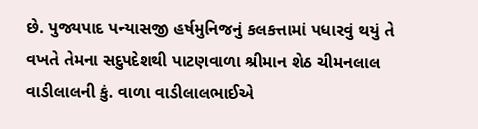છે. પુજ્યપાદ પન્યાસજી હર્ષમુનિજનું કલકત્તામાં પધારવું થયું તે વખતે તેમના સદુપદેશથી પાટણવાળા શ્રીમાન શેઠ ચીમનલાલ વાડીલાલની કું. વાળા વાડીલાલભાઈએ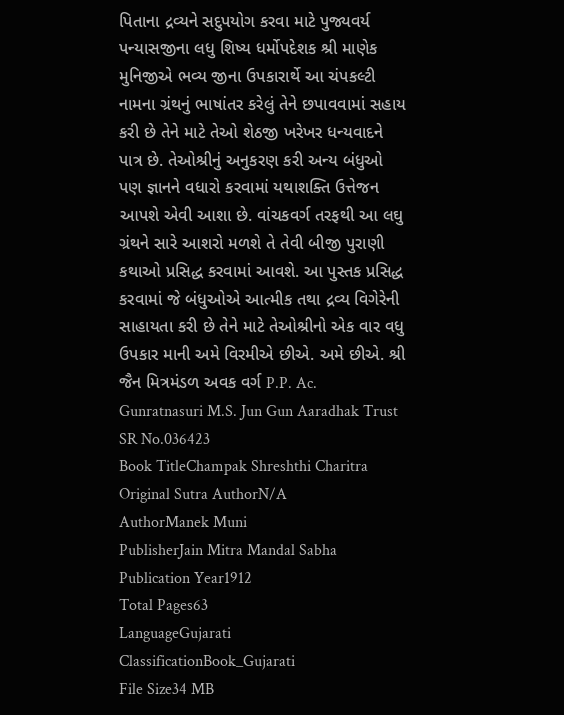પિતાના દ્રવ્યને સદુપયોગ કરવા માટે પુજ્યવર્ય પન્યાસજીના લધુ શિષ્ય ધર્મોપદેશક શ્રી માણેક મુનિજીએ ભવ્ય જીના ઉપકારાર્થે આ ચંપકલ્ટી નામના ગ્રંથનું ભાષાંતર કરેલું તેને છપાવવામાં સહાય કરી છે તેને માટે તેઓ શેઠજી ખરેખર ધન્યવાદને પાત્ર છે. તેઓશ્રીનું અનુકરણ કરી અન્ય બંધુઓ પણ જ્ઞાનને વધારો કરવામાં યથાશક્તિ ઉત્તેજન આપશે એવી આશા છે. વાંચકવર્ગ તરફથી આ લઘુ ગ્રંથને સારે આશરો મળશે તે તેવી બીજી પુરાણી કથાઓ પ્રસિદ્ધ કરવામાં આવશે. આ પુસ્તક પ્રસિદ્ધ કરવામાં જે બંધુઓએ આત્મીક તથા દ્રવ્ય વિગેરેની સાહાયતા કરી છે તેને માટે તેઓશ્રીનો એક વાર વધુ ઉપકાર માની અમે વિરમીએ છીએ. અમે છીએ. શ્રી જૈન મિત્રમંડળ અવક વર્ગ P.P. Ac. Gunratnasuri M.S. Jun Gun Aaradhak Trust
SR No.036423
Book TitleChampak Shreshthi Charitra
Original Sutra AuthorN/A
AuthorManek Muni
PublisherJain Mitra Mandal Sabha
Publication Year1912
Total Pages63
LanguageGujarati
ClassificationBook_Gujarati
File Size34 MB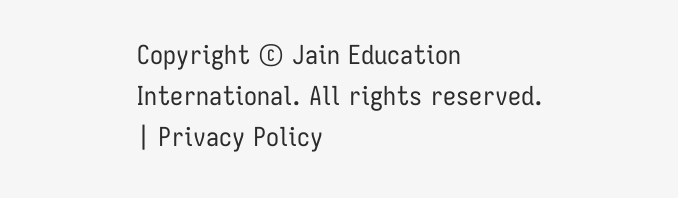Copyright © Jain Education International. All rights reserved. | Privacy Policy